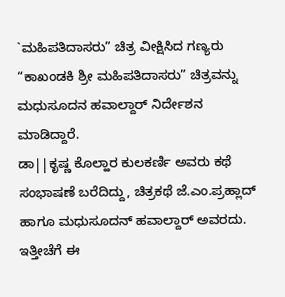`ಮಹಿಪತಿದಾಸರು” ಚಿತ್ರ ವೀಕ್ಷಿಸಿದ ಗಣ್ಯರು “ಕಾಖಂಡಕಿ ಶ್ರೀ ಮಹಿಪತಿದಾಸರು” ಚಿತ್ರವನ್ನು ಮಧುಸೂದನ ಹವಾಲ್ದಾರ್ ನಿರ್ದೇಶನ ಮಾಡಿದ್ದಾರೆ.
ಡಾ||ಕೃಷ್ಣ ಕೊಲ್ಹಾರ ಕುಲಕರ್ಣಿ ಅವರು ಕಥೆ ಸಂಭಾಷಣೆ ಬರೆದಿದ್ದು, ಚಿತ್ರಕಥೆ ಜೆ.ಎಂ.ಪ್ರಹ್ಲಾದ್ ಹಾಗೂ ಮಧುಸೂದನ್ ಹವಾಲ್ದಾರ್ ಅವರದು. ಇತ್ತೀಚೆಗೆ ಈ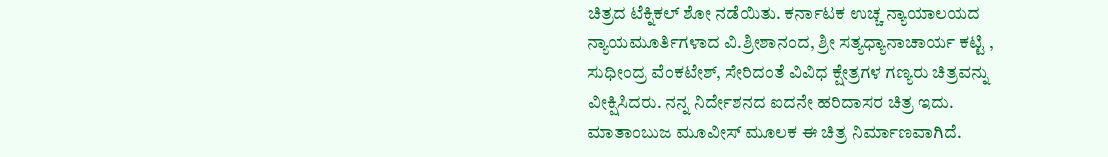ಚಿತ್ರದ ಟೆಕ್ನಿಕಲ್ ಶೋ ನಡೆಯಿತು. ಕರ್ನಾಟಕ ಉಚ್ಚ ನ್ಯಾಯಾಲಯದ ನ್ಯಾಯಮೂರ್ತಿಗಳಾದ ವಿ.ಶ್ರೀಶಾನಂದ, ಶ್ರೀ ಸತ್ಯಧ್ಯಾನಾಚಾರ್ಯ ಕಟ್ಟಿ , ಸುಧೀಂದ್ರ ವೆಂಕಟೇಶ್, ಸೇರಿದಂತೆ ವಿವಿಧ ಕ್ಷೇತ್ರಗಳ ಗಣ್ಯರು ಚಿತ್ರವನ್ನು ವೀಕ್ಷಿಸಿದರು. ನನ್ನ ನಿರ್ದೇಶನದ ಐದನೇ ಹರಿದಾಸರ ಚಿತ್ರ ಇದು. ಮಾತಾಂಬುಜ ಮೂವೀಸ್ ಮೂಲಕ ಈ ಚಿತ್ರ ನಿರ್ಮಾಣವಾಗಿದೆ.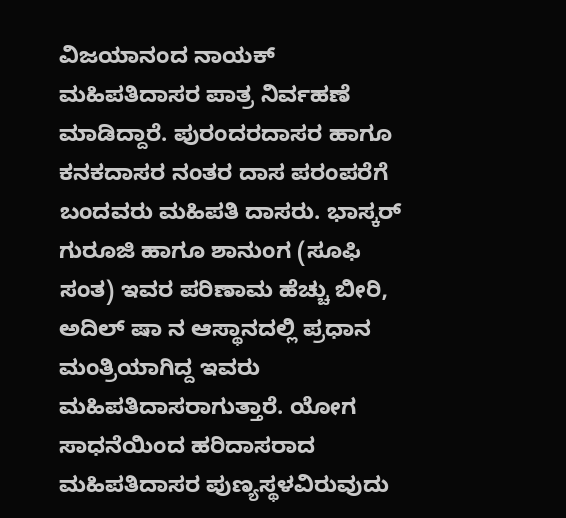ವಿಜಯಾನಂದ ನಾಯಕ್ ಮಹಿಪತಿದಾಸರ ಪಾತ್ರ ನಿರ್ವಹಣೆ ಮಾಡಿದ್ದಾರೆ. ಪುರಂದರದಾಸರ ಹಾಗೂ ಕನಕದಾಸರ ನಂತರ ದಾಸ ಪರಂಪರೆಗೆ ಬಂದವರು ಮಹಿಪತಿ ದಾಸರು. ಭಾಸ್ಕರ್ ಗುರೂಜಿ ಹಾಗೂ ಶಾನುಂಗ (ಸೂಫಿ ಸಂತ) ಇವರ ಪರಿಣಾಮ ಹೆಚ್ಚು ಬೀರಿ, ಅದಿಲ್ ಷಾ ನ ಆಸ್ಥಾನದಲ್ಲಿ ಪ್ರಧಾನ ಮಂತ್ರಿಯಾಗಿದ್ದ ಇವರು ಮಹಿಪತಿದಾಸರಾಗುತ್ತಾರೆ. ಯೋಗ ಸಾಧನೆಯಿಂದ ಹರಿದಾಸರಾದ ಮಹಿಪತಿದಾಸರ ಪುಣ್ಯಸ್ಥಳವಿರುವುದು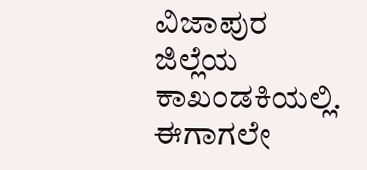ವಿಜಾಪುರ ಜಿಲ್ಲೆಯ ಕಾಖಂಡಕಿಯಲ್ಲಿ. ಈಗಾಗಲೇ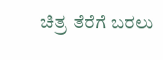ಚಿತ್ರ ತೆರೆಗೆ ಬರಲು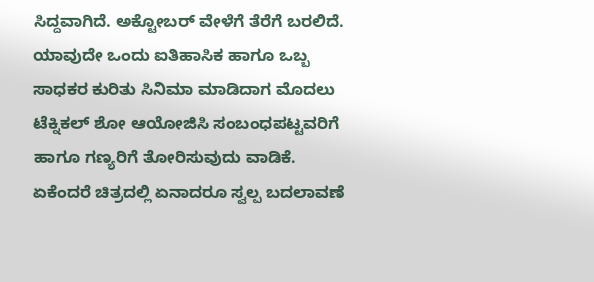ಸಿದ್ದವಾಗಿದೆ. ಅಕ್ಟೋಬರ್ ವೇಳೆಗೆ ತೆರೆಗೆ ಬರಲಿದೆ. ಯಾವುದೇ ಒಂದು ಐತಿಹಾಸಿಕ ಹಾಗೂ ಒಬ್ಬ ಸಾಧಕರ ಕುರಿತು ಸಿನಿಮಾ ಮಾಡಿದಾಗ ಮೊದಲು ಟೆಕ್ನಿಕಲ್ ಶೋ ಆಯೋಜಿಸಿ ಸಂಬಂಧಪಟ್ಟವರಿಗೆ ಹಾಗೂ ಗಣ್ಯರಿಗೆ ತೋರಿಸುವುದು ವಾಡಿಕೆ. ಏಕೆಂದರೆ ಚಿತ್ರದಲ್ಲಿ ಏನಾದರೂ ಸ್ವಲ್ಪ ಬದಲಾವಣೆ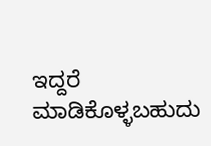ಇದ್ದರೆ ಮಾಡಿಕೊಳ್ಳಬಹುದು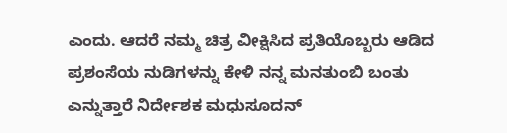ಎಂದು. ಆದರೆ ನಮ್ಮ ಚಿತ್ರ ವೀಕ್ಷಿಸಿದ ಪ್ರತಿಯೊಬ್ಬರು ಆಡಿದ ಪ್ರಶಂಸೆಯ ನುಡಿಗಳನ್ನು ಕೇಳಿ ನನ್ನ ಮನತುಂಬಿ ಬಂತು ಎನ್ನುತ್ತಾರೆ ನಿರ್ದೇಶಕ ಮಧುಸೂದನ್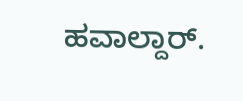ಹವಾಲ್ದಾರ್.